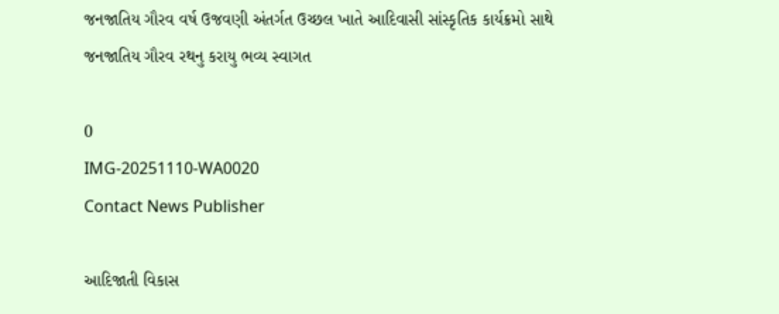જનજાતિય ગૌરવ વર્ષ ઉજવણી અંતર્ગત ઉચ્છલ ખાતે આદિવાસી સાંસ્કૃતિક કાર્યક્રમો સાથે જનજાતિય ગૌરવ રથનુ કરાયુ ભવ્ય સ્વાગત

0
IMG-20251110-WA0020
Contact News Publisher

આદિજાતી વિકાસ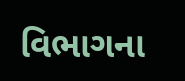વિભાગના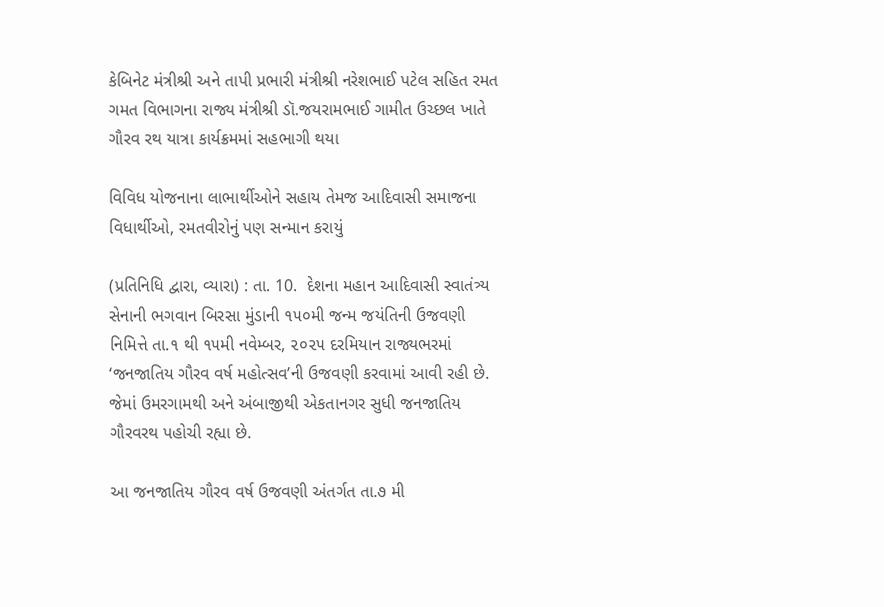કેબિનેટ મંત્રીશ્રી અને તાપી પ્રભારી મંત્રીશ્રી નરેશભાઈ પટેલ સહિત રમત ગમત વિભાગના રાજ્ય મંત્રીશ્રી ડૉ.જયરામભાઈ ગામીત ઉચ્છલ ખાતે ગૌરવ રથ યાત્રા કાર્યક્રમમાં સહભાગી થયા

વિવિધ યોજનાના લાભાર્થીઓને સહાય તેમજ આદિવાસી સમાજના વિધાર્થીઓ, રમતવીરોનું પણ સન્માન કરાયું

(પ્રતિનિધિ દ્વારા, વ્યારા) : તા. 10.  દેશના મહાન આદિવાસી સ્વાતંત્ર્ય સેનાની ભગવાન બિરસા મુંડાની ૧૫૦મી જન્મ જયંતિની ઉજવણી નિમિત્તે તા.૧ થી ૧૫મી નવેમ્બર, ૨૦૨૫ દરમિયાન રાજ્યભરમાં ‘જનજાતિય ગૌરવ વર્ષ મહોત્સવ’ની ઉજવણી કરવામાં આવી રહી છે. જેમાં ઉમરગામથી અને અંબાજીથી એકતાનગર સુધી જનજાતિય ગૌરવરથ પહોચી રહ્યા છે.

આ જનજાતિય ગૌરવ વર્ષ ઉજવણી અંતર્ગત તા.૭ મી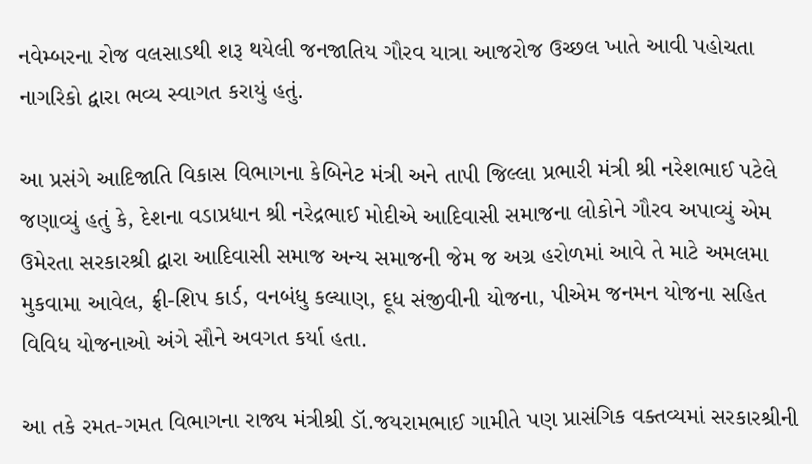નવેમ્બરના રોજ વલસાડથી શરૂ થયેલી જનજાતિય ગૌરવ યાત્રા આજરોજ ઉચ્છલ ખાતે આવી પહોચતા નાગરિકો દ્વારા ભવ્ય સ્વાગત કરાયું હતું.

આ પ્રસંગે આદિજાતિ વિકાસ વિભાગના કેબિનેટ મંત્રી અને તાપી જિલ્લા પ્રભારી મંત્રી શ્રી નરેશભાઈ પટેલે જણાવ્યું હતું કે, દેશના વડાપ્રધાન શ્રી નરેદ્રભાઈ મોદીએ આદિવાસી સમાજના લોકોને ગૌરવ અપાવ્યું એમ ઉમેરતા સરકારશ્રી દ્વારા આદિવાસી સમાજ અન્ય સમાજની જેમ જ અગ્ર હરોળમાં આવે તે માટે અમલમા મુકવામા આવેલ, ફ્રી-શિપ કાર્ડ, વનબંધુ કલ્યાણ, દૂધ સંજીવીની યોજના, પીએમ જનમન યોજના સહિત વિવિધ યોજનાઓ અંગે સૌને અવગત કર્યા હતા.

આ તકે રમત-ગમત વિભાગના રાજ્ય મંત્રીશ્રી ડૉ.જયરામભાઈ ગામીતે પણ પ્રાસંગિક વક્તવ્યમાં સરકારશ્રીની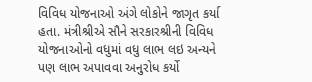વિવિધ યોજનાઓ અંગે લોકોને જાગૃત કર્યા હતા. મંત્રીશ્રીએ સૌને સરકારશ્રીની વિવિધ યોજનાઓનો વધુમાં વધુ લાભ લઇ અન્યને પણ લાભ અપાવવા અનુરોધ કર્યો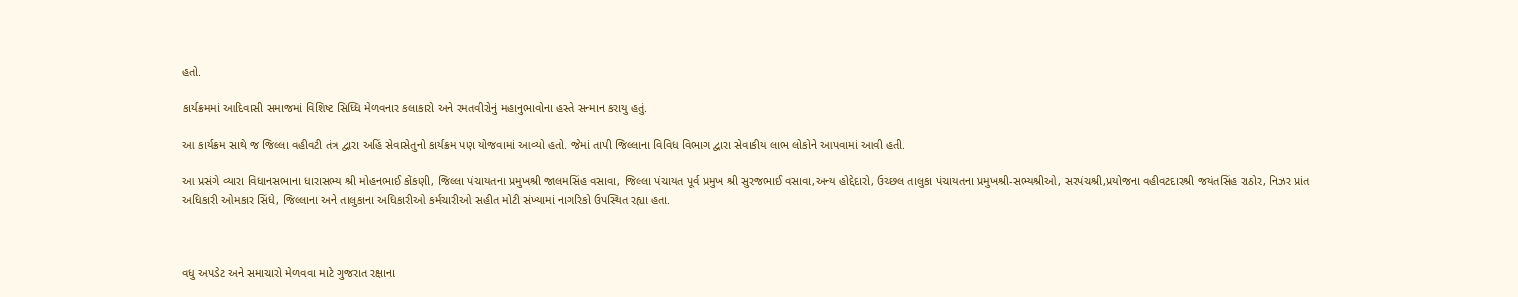હતો.

કાર્યક્રમમાં આદિવાસી સમાજમાં વિશિષ્ટ સિધ્ધિ મેળવનાર કલાકારો અને રમતવીરોનું મહાનુભાવોના હસ્તે સન્માન કરાયુ હતું.

આ કાર્યક્રમ સાથે જ જિલ્લા વહીવટી તંત્ર દ્વારા અહિં સેવાસેતુનો કાર્યક્રમ પણ યોજવામાં આવ્યો હતો. જેમાં તાપી જિલ્લાના વિવિધ વિભાગ દ્વારા સેવાકીય લાભ લોકોને આપવામાં આવી હતી.

આ પ્રસંગે વ્યારા વિધાનસભાના ધારાસભ્ય શ્રી મોહનભાઈ કોંકણી, જિલ્લા પંચાયતના પ્રમુખશ્રી જાલમસિંહ વસાવા, જિલ્લા પંચાયત પૂર્વ પ્રમુખ શ્રી સુરજભાઈ વસાવા,અન્ય હોદ્દેદારો, ઉચ્છલ તાલુકા પંચાયતના પ્રમુખશ્રી-સભ્યશ્રીઓ, સરપંચશ્રી,પ્રયોજના વહીવટદારશ્રી જયંતસિંહ રાઠોર, નિઝર પ્રાંત અધિકારી ઓમકાર સિંધે, જિલ્લાના અને તાલુકાના અધિકારીઓ કર્મચારીઓ સહીત મોટી સંખ્યામાં નાગરિકો ઉપસ્થિત રહ્યા હતા.



વધુ અપડેટ અને સમાચારો મેળવવા માટે ગુજરાત રક્ષાના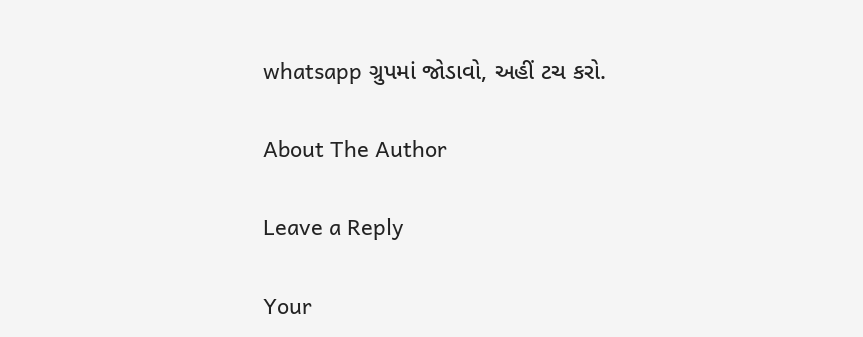whatsapp ગ્રુપમાં જોડાવો, અહીં ટચ કરો.

About The Author

Leave a Reply

Your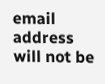email address will not be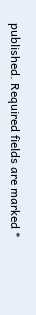published. Required fields are marked *